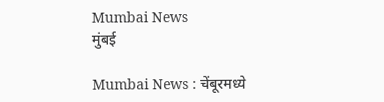Mumbai News
मुंबई

Mumbai News : चेंबूरमध्ये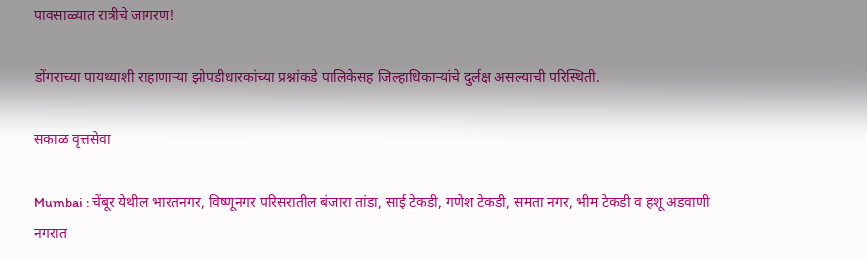पावसाळ्यात रात्रीचे जागरण!

डोंगराच्या पायथ्याशी राहाणाऱ्या झोपडीधारकांच्या प्रश्नांकडे पालिकेसह जिल्हाधिकाऱ्यांचे दुर्लक्ष असल्याची परिस्थिती.

सकाळ वृत्तसेवा

Mumbai : चेंबूर येथील भारतनगर, विष्णूनगर परिसरातील बंजारा तांडा, साई टेकडी, गणेश टेकडी, समता नगर, भीम टेकडी व हशू अडवाणी नगरात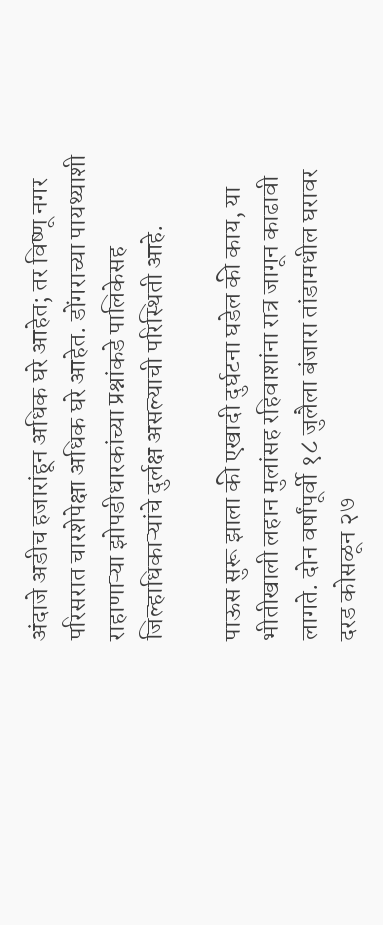अंदाजे अडीच हजारांहून अधिक घरे आहेत; तर विष्णू नगर परिसरात चारशेपेक्षा अधिक घरे आहेत. डोंगराच्या पायथ्याशी राहाणाऱ्या झोपडीधारकांच्या प्रश्नांकडे पालिकेसह जिल्हाधिकाऱ्यांचे दुर्लक्ष असल्याची परिस्थिती आहे.

पाऊस सुरू झाला की एखादी दुर्घटना घडेल की काय, या भीतीखाली लहान मुलांसह रहिवाशांना रात्र जागून काढावी लागते. दोन वर्षांपूर्वी १८ जुलैला बंजारा तांडामधील घरावर दरड कोसळून २७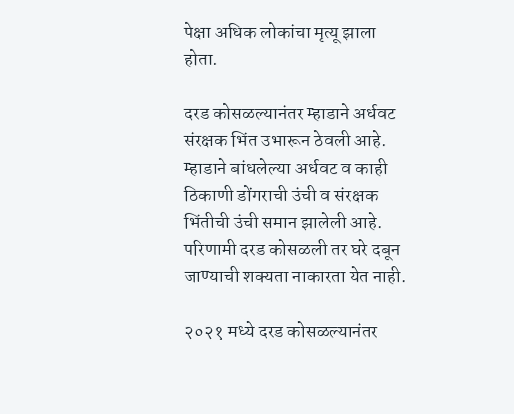पेक्षा अधिक लोकांचा मृत्यू झाला होता.

दरड कोसळल्यानंतर म्हाडाने अर्धवट संरक्षक भिंत उभारून ठेवली आहे. म्हाडाने बांधलेल्या अर्धवट व काही ठिकाणी डोंगराची उंची व संरक्षक भिंतीची उंची समान झालेली आहे. परिणामी दरड कोसळली तर घरे दबून जाण्याची शक्यता नाकारता येत नाही.

२०२१ मध्ये दरड कोसळल्यानंतर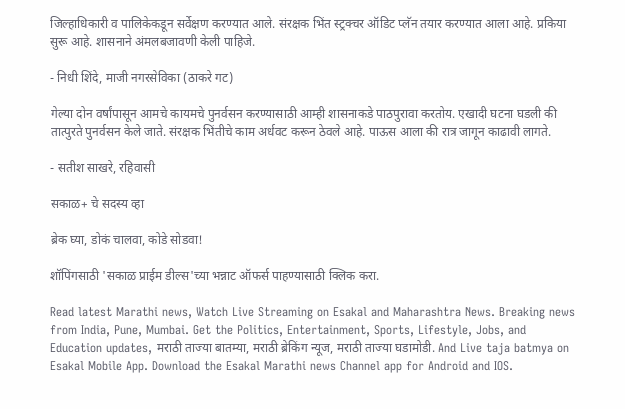जिल्हाधिकारी व पालिकेकडून सर्वेक्षण करण्यात आले. संरक्षक भिंत स्ट्रक्चर ऑडिट प्लॅन तयार करण्यात आला आहे. प्रकिया सुरू आहे. शासनाने अंमलबजावणी केली पाहिजे.

- निधी शिंदे, माजी नगरसेविका (ठाकरे गट)

गेल्या दोन वर्षांपासून आमचे कायमचे पुनर्वसन करण्यासाठी आम्ही शासनाकडे पाठपुरावा करतोय. एखादी घटना घडली की तात्पुरते पुनर्वसन केले जाते. संरक्षक भिंतीचे काम अर्धवट करून ठेवले आहे. पाऊस आला की रात्र जागून काढावी लागते.

- सतीश साखरे, रहिवासी

सकाळ+ चे सदस्य व्हा

ब्रेक घ्या, डोकं चालवा, कोडे सोडवा!

शॉपिंगसाठी 'सकाळ प्राईम डील्स'च्या भन्नाट ऑफर्स पाहण्यासाठी क्लिक करा.

Read latest Marathi news, Watch Live Streaming on Esakal and Maharashtra News. Breaking news from India, Pune, Mumbai. Get the Politics, Entertainment, Sports, Lifestyle, Jobs, and Education updates, मराठी ताज्या बातम्या, मराठी ब्रेकिंग न्यूज, मराठी ताज्या घडामोडी. And Live taja batmya on Esakal Mobile App. Download the Esakal Marathi news Channel app for Android and IOS.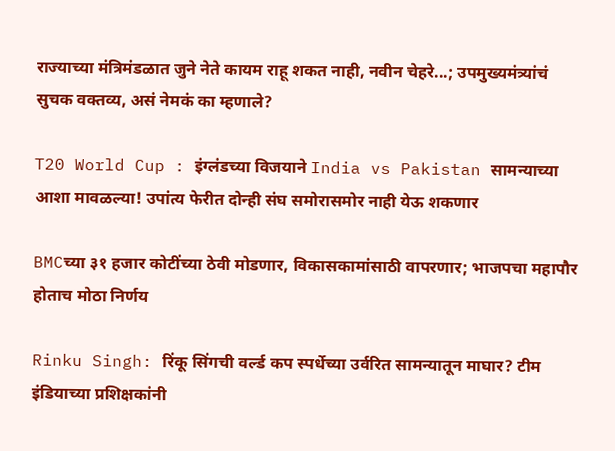राज्याच्या मंत्रिमंडळात जुने नेते कायम राहू शकत नाही, नवीन चेहरे...; उपमुख्यमंत्र्यांचं सुचक वक्तव्य, असं नेमकं का म्हणाले?

T20 World Cup : इंग्लंडच्या विजयाने India vs Pakistan सामन्याच्या आशा मावळल्या! उपांत्य फेरीत दोन्ही संघ समोरासमोर नाही येऊ शकणार

BMCच्या ३१ हजार कोटींच्या ठेवी मोडणार, विकासकामांसाठी वापरणार; भाजपचा महापौर होताच मोठा निर्णय

Rinku Singh: रिंकू सिंगची वर्ल्ड कप स्पर्धेच्या उर्वरित सामन्यातून माघार? टीम इंडियाच्या प्रशिक्षकांनी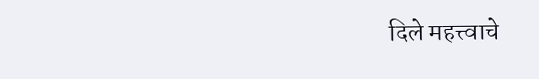दिले महत्त्वाचे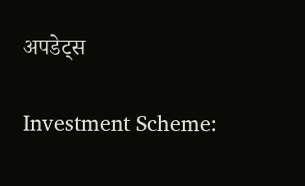अपडेट्स

Investment Scheme: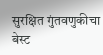सुरक्षित गुंतवणुकीचा बेस्ट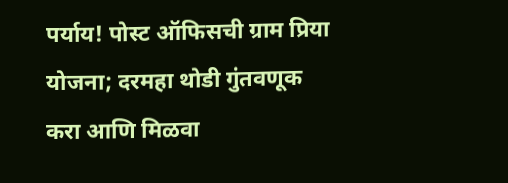पर्याय! पोस्ट ऑफिसची ग्राम प्रिया योजना; दरमहा थोडी गुंतवणूक करा आणि मिळवा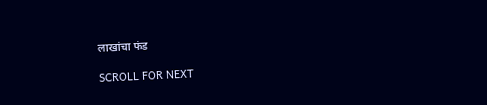लाखांचा फंड

SCROLL FOR NEXT